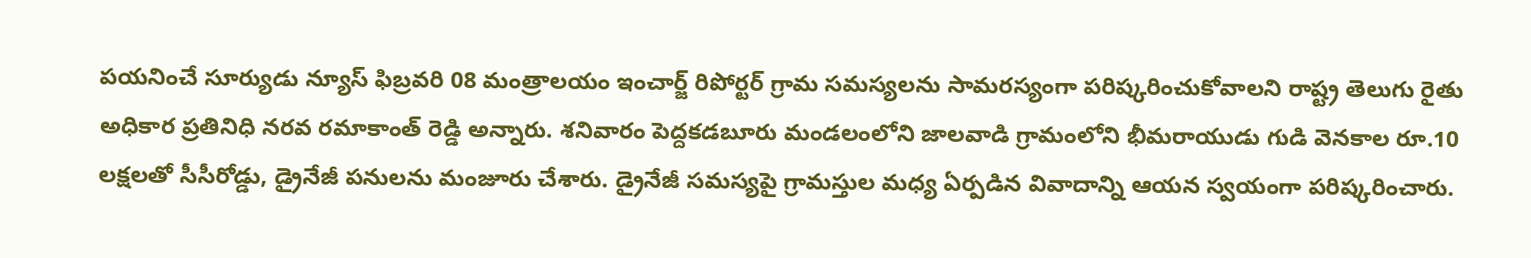పయనించే సూర్యుడు న్యూస్ ఫిబ్రవరి 08 మంత్రాలయం ఇంచార్జ్ రిపోర్టర్ గ్రామ సమస్యలను సామరస్యంగా పరిష్కరించుకోవాలని రాష్ట్ర తెలుగు రైతు అధికార ప్రతినిధి నరవ రమాకాంత్ రెడ్డి అన్నారు. శనివారం పెద్దకడబూరు మండలంలోని జాలవాడి గ్రామంలోని భీమరాయుడు గుడి వెనకాల రూ.10 లక్షలతో సీసీరోడ్డు, డ్రైనేజీ పనులను మంజూరు చేశారు. డ్రైనేజీ సమస్యపై గ్రామస్తుల మధ్య ఏర్పడిన వివాదాన్ని ఆయన స్వయంగా పరిష్కరించారు.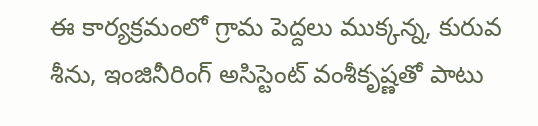ఈ కార్యక్రమంలో గ్రామ పెద్దలు ముక్కన్న, కురువ శీను, ఇంజినీరింగ్ అసిస్టెంట్ వంశీకృష్ణతో పాటు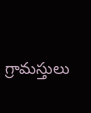గ్రామస్తులు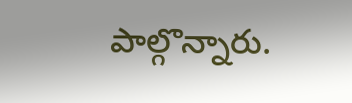పాల్గొన్నారు.